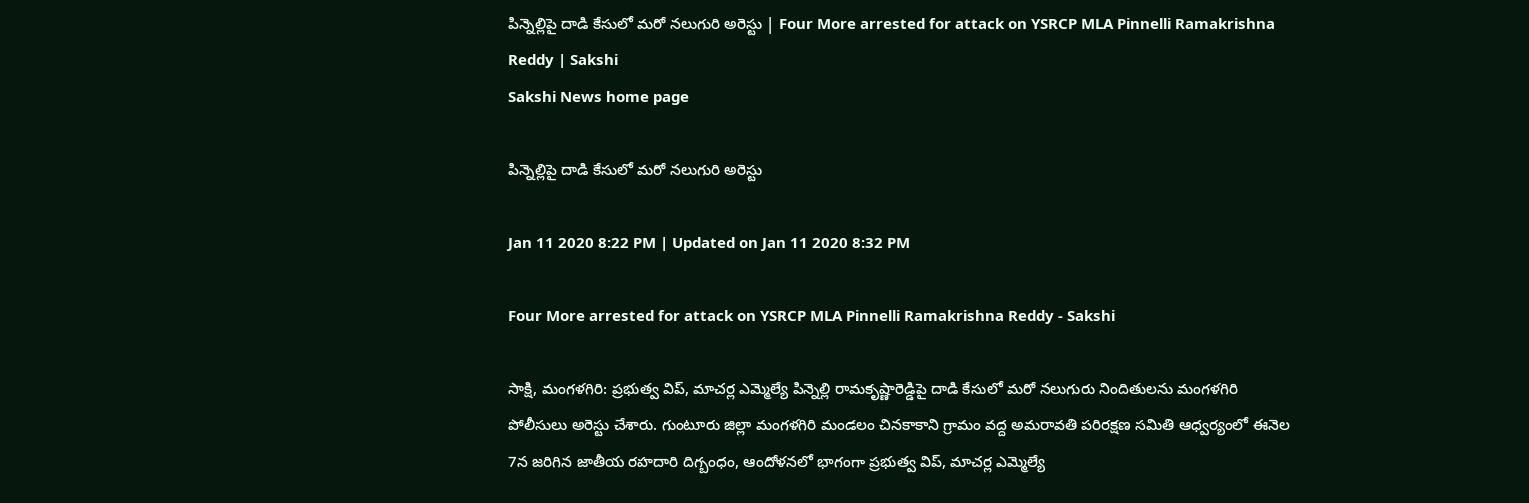పిన్నెల్లిపై దాడి కేసులో మరో నలుగురి అరెస్టు | Four More arrested for attack on YSRCP MLA Pinnelli Ramakrishna Reddy | Sakshi
Sakshi News home page

పిన్నెల్లిపై దాడి కేసులో మరో నలుగురి అరెస్టు

Jan 11 2020 8:22 PM | Updated on Jan 11 2020 8:32 PM

Four More arrested for attack on YSRCP MLA Pinnelli Ramakrishna Reddy - Sakshi

సాక్షి, మంగళగిరి: ప్రభుత్వ విప్‌, మాచర్ల ఎమ్మెల్యే పిన్నెల్లి రామకృష్ణారెడ్డిపై దాడి కేసులో మరో నలుగురు నిందితులను మంగళగిరి పోలీసులు అరెస్టు చేశారు. గుంటూరు జిల్లా మంగళగిరి మండలం చినకాకాని గ్రామం వద్ద అమరావతి పరిరక్షణ సమితి ఆధ్వర్యంలో ఈనెల 7న జరిగిన జాతీయ రహదారి దిగ్బంధం, ఆందోళనలో భాగంగా ప్రభుత్వ విప్, మాచర్ల ఎమ్మెల్యే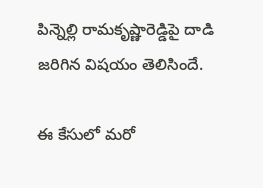పిన్నెల్లి రామకృష్ణారెడ్డిపై దాడి జరిగిన విషయం తెలిసిందే.

ఈ కేసులో మరో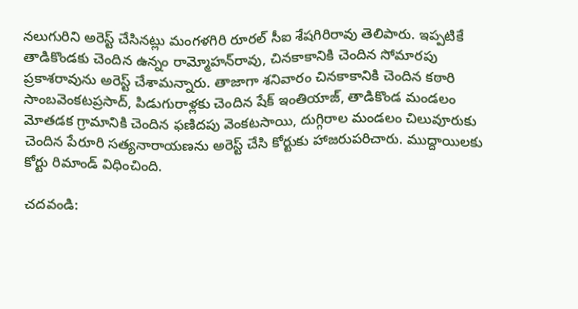నలుగురిని అరెస్ట్‌ చేసినట్లు మంగళగిరి రూరల్‌ సీఐ శేషగిరిరావు తెలిపారు. ఇప్పటికే తాడికొండకు చెందిన ఉన్నం రామ్మోహన్‌రావు, చినకాకానికి చెందిన సోమారపు ప్రకాశరావును అరెస్ట్‌ చేశామన్నారు. తాజాగా శనివారం చినకాకానికి చెందిన కఠారి సాంబవెంకటప్రసాద్, పిడుగురాళ్లకు చెందిన షేక్‌ ఇంతియాజ్, తాడికొండ మండలం మోతడక గ్రామానికి చెందిన ఫణిదపు వెంకటసాయి, దుగ్గిరాల మండలం చిలువూరుకు చెందిన పేరూరి సత్యనారాయణను అరెస్ట్‌ చేసి కోర్టుకు హాజరుపరిచారు. ముద్దాయిలకు కోర్టు రిమాండ్‌ విధించింది.

చదవండి: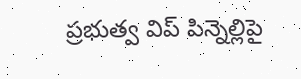ప్రభుత్వ విప్‌ పిన్నెల్లిపై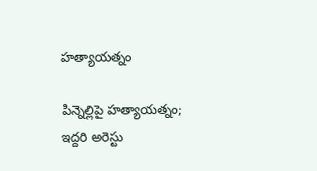హత్యాయత్నం

పిన్నెల్లిపై హత్యాయత్నం; ఇద్దరి అరెస్టు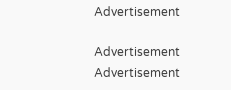Advertisement

Advertisement
Advertisement